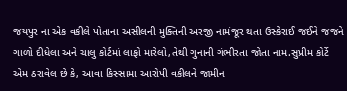જયપુર ના એક વકીલે પોતાના અસીલની મુક્તિની અરજી નામંજૂર થતા ઉસ્કેરાઈ જઈને જજને ગાળો દીધેલા અને ચાલુ કોર્ટમાં લાફો મારેલો,તેથી ગુનાની ગંભીરતા જોતા નામ.સુપ્રીમ કોર્ટે એમ ઠરાવેલ છે કે, આવા કિસ્સામા આરોપી વકીલને જામીન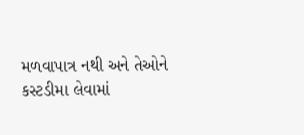મળવાપાત્ર નથી અને તેઓને કસ્ટડીમા લેવામાં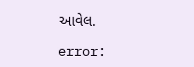આવેલ.

error: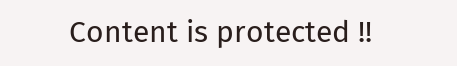Content is protected !!